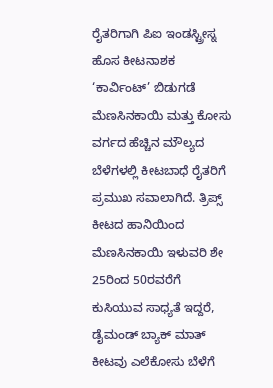ರೈತರಿಗಾಗಿ ಪಿಐ ಇಂಡಸ್ಟ್ರೀಸ್ನ ಹೊಸ ಕೀಟನಾಶಕ ‘ಕಾರ್ವಿಂಟ್’ ಬಿಡುಗಡೆ
ಮೆಣಸಿನಕಾಯಿ ಮತ್ತು ಕೋಸು ವರ್ಗದ ಹೆಚ್ಚಿನ ಮೌಲ್ಯದ ಬೆಳೆಗಳಲ್ಲಿ ಕೀಟಬಾಧೆ ರೈತರಿಗೆ ಪ್ರಮುಖ ಸವಾಲಾಗಿದೆ. ತ್ರಿಪ್ಸ್ ಕೀಟದ ಹಾನಿಯಿಂದ ಮೆಣಸಿನಕಾಯಿ ಇಳುವರಿ ಶೇ 25ರಿಂದ 50ರವರೆಗೆ ಕುಸಿಯುವ ಸಾಧ್ಯತೆ ಇದ್ದರೆ, ಡೈಮಂಡ್ ಬ್ಯಾಕ್ ಮಾತ್ ಕೀಟವು ಎಲೆಕೋಸು ಬೆಳೆಗೆ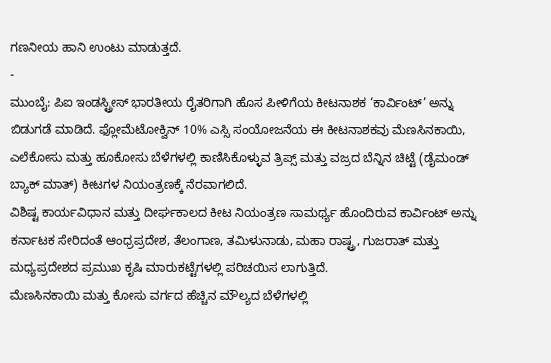ಗಣನೀಯ ಹಾನಿ ಉಂಟು ಮಾಡುತ್ತದೆ.
-
ಮುಂಬೈ: ಪಿಐ ಇಂಡಸ್ಟ್ರೀಸ್ ಭಾರತೀಯ ರೈತರಿಗಾಗಿ ಹೊಸ ಪೀಳಿಗೆಯ ಕೀಟನಾಶಕ ‘ಕಾರ್ವಿಂಟ್’ ಅನ್ನು ಬಿಡುಗಡೆ ಮಾಡಿದೆ. ಫ್ಲೋಮೆಟೋಕ್ವಿನ್ 10% ಎಸ್ಸಿ ಸಂಯೋಜನೆಯ ಈ ಕೀಟನಾಶಕವು ಮೆಣಸಿನಕಾಯಿ, ಎಲೆಕೋಸು ಮತ್ತು ಹೂಕೋಸು ಬೆಳೆಗಳಲ್ಲಿ ಕಾಣಿಸಿಕೊಳ್ಳುವ ತ್ರಿಪ್ಸ್ ಮತ್ತು ವಜ್ರದ ಬೆನ್ನಿನ ಚಿಟ್ಟೆ (ಡೈಮಂಡ್ ಬ್ಯಾಕ್ ಮಾತ್) ಕೀಟಗಳ ನಿಯಂತ್ರಣಕ್ಕೆ ನೆರವಾಗಲಿದೆ.
ವಿಶಿಷ್ಟ ಕಾರ್ಯವಿಧಾನ ಮತ್ತು ದೀರ್ಘಕಾಲದ ಕೀಟ ನಿಯಂತ್ರಣ ಸಾಮರ್ಥ್ಯ ಹೊಂದಿರುವ ಕಾರ್ವಿಂಟ್ ಅನ್ನು ಕರ್ನಾಟಕ ಸೇರಿದಂತೆ ಆಂಧ್ರಪ್ರದೇಶ, ತೆಲಂಗಾಣ, ತಮಿಳುನಾಡು, ಮಹಾ ರಾಷ್ಟ್ರ, ಗುಜರಾತ್ ಮತ್ತು ಮಧ್ಯಪ್ರದೇಶದ ಪ್ರಮುಖ ಕೃಷಿ ಮಾರುಕಟ್ಟೆಗಳಲ್ಲಿ ಪರಿಚಯಿಸ ಲಾಗುತ್ತಿದೆ.
ಮೆಣಸಿನಕಾಯಿ ಮತ್ತು ಕೋಸು ವರ್ಗದ ಹೆಚ್ಚಿನ ಮೌಲ್ಯದ ಬೆಳೆಗಳಲ್ಲಿ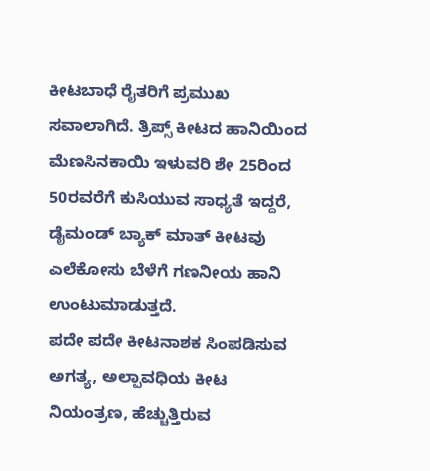ಕೀಟಬಾಧೆ ರೈತರಿಗೆ ಪ್ರಮುಖ ಸವಾಲಾಗಿದೆ. ತ್ರಿಪ್ಸ್ ಕೀಟದ ಹಾನಿಯಿಂದ ಮೆಣಸಿನಕಾಯಿ ಇಳುವರಿ ಶೇ 25ರಿಂದ 50ರವರೆಗೆ ಕುಸಿಯುವ ಸಾಧ್ಯತೆ ಇದ್ದರೆ, ಡೈಮಂಡ್ ಬ್ಯಾಕ್ ಮಾತ್ ಕೀಟವು ಎಲೆಕೋಸು ಬೆಳೆಗೆ ಗಣನೀಯ ಹಾನಿ ಉಂಟುಮಾಡುತ್ತದೆ.
ಪದೇ ಪದೇ ಕೀಟನಾಶಕ ಸಿಂಪಡಿಸುವ ಅಗತ್ಯ, ಅಲ್ಪಾವಧಿಯ ಕೀಟ ನಿಯಂತ್ರಣ, ಹೆಚ್ಚುತ್ತಿರುವ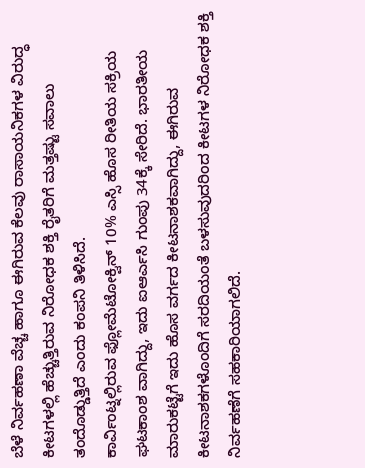ಬೆಳೆ ನಿರ್ವಹಣಾ ವೆಚ್ಚ ಹಾಗೂ ಈಗಿರುವ ಕೆಲವು ರಾಸಾಯನಿಕಗಳ ವಿರುದ್ಧ ಕೀಟಗಳಲ್ಲಿ ಹೆಚ್ಚುತ್ತಿರುವ ನಿರೋಧಕ ಶಕ್ತಿ ರೈತರಿಗೆ ಮತ್ತಷ್ಟು ಸವಾಲು ತಂದೊಡ್ಡುತ್ತಿದೆ ಎಂದು ಕಂಪನಿ ತಿಳಿಸಿದೆ.
ಕಾರ್ವಿಂಟ್ನಲ್ಲಿರುವ ಫ್ಲೋಮೆಟೋಕ್ವಿನ್ 10% ಎಸ್ಸಿ ಹೊಸ ರೀತಿಯ ಸಕ್ರಿಯ ಘಟಕಾಂಶ ವಾಗಿದ್ದು, ಇದು ಐಆರ್ಎಸಿ ಗುಂಪು 34ಕ್ಕೆ ಸೇರಿದೆ. ಭಾರತೀಯ ಮಾರುಕಟ್ಟೆಗೆ ಇದು ಹೊಸ ವರ್ಗದ ಕೀಟನಾಶಕವಾಗಿದ್ದು, ಈಗಿರುವ ಕೀಟನಾಶಕಗಳೊಂದಿಗೆ ಸರದಿಯಂತೆ ಬಳಸುವುದರಿಂದ ಕೀಟಗಳ ನಿರೋಧಕ ಶಕ್ತಿ ನಿರ್ವಹಣೆಗೆ ಸಹಕಾರಿಯಾಗಲಿದೆ.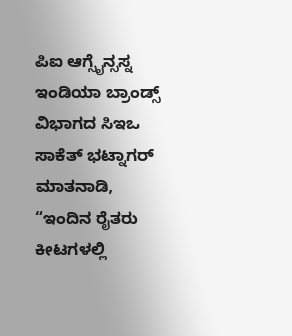ಪಿಐ ಆಗ್ಸೈನ್ಸಸ್ನ ಇಂಡಿಯಾ ಬ್ರಾಂಡ್ಸ್ ವಿಭಾಗದ ಸಿಇಒ ಸಾಕೆತ್ ಭಟ್ನಾಗರ್ ಮಾತನಾಡಿ, “ಇಂದಿನ ರೈತರು ಕೀಟಗಳಲ್ಲಿ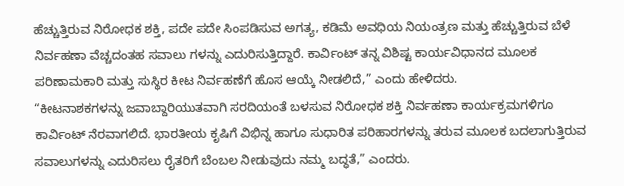ಹೆಚ್ಚುತ್ತಿರುವ ನಿರೋಧಕ ಶಕ್ತಿ, ಪದೇ ಪದೇ ಸಿಂಪಡಿಸುವ ಅಗತ್ಯ, ಕಡಿಮೆ ಅವಧಿಯ ನಿಯಂತ್ರಣ ಮತ್ತು ಹೆಚ್ಚುತ್ತಿರುವ ಬೆಳೆ ನಿರ್ವಹಣಾ ವೆಚ್ಚದಂತಹ ಸವಾಲು ಗಳನ್ನು ಎದುರಿಸುತ್ತಿದ್ದಾರೆ. ಕಾರ್ವಿಂಟ್ ತನ್ನ ವಿಶಿಷ್ಟ ಕಾರ್ಯವಿಧಾನದ ಮೂಲಕ ಪರಿಣಾಮಕಾರಿ ಮತ್ತು ಸುಸ್ಥಿರ ಕೀಟ ನಿರ್ವಹಣೆಗೆ ಹೊಸ ಆಯ್ಕೆ ನೀಡಲಿದೆ,” ಎಂದು ಹೇಳಿದರು.
“ಕೀಟನಾಶಕಗಳನ್ನು ಜವಾಬ್ದಾರಿಯುತವಾಗಿ ಸರದಿಯಂತೆ ಬಳಸುವ ನಿರೋಧಕ ಶಕ್ತಿ ನಿರ್ವಹಣಾ ಕಾರ್ಯಕ್ರಮಗಳಿಗೂ ಕಾರ್ವಿಂಟ್ ನೆರವಾಗಲಿದೆ. ಭಾರತೀಯ ಕೃಷಿಗೆ ವಿಭಿನ್ನ ಹಾಗೂ ಸುಧಾರಿತ ಪರಿಹಾರಗಳನ್ನು ತರುವ ಮೂಲಕ ಬದಲಾಗುತ್ತಿರುವ ಸವಾಲುಗಳನ್ನು ಎದುರಿಸಲು ರೈತರಿಗೆ ಬೆಂಬಲ ನೀಡುವುದು ನಮ್ಮ ಬದ್ಧತೆ,” ಎಂದರು.